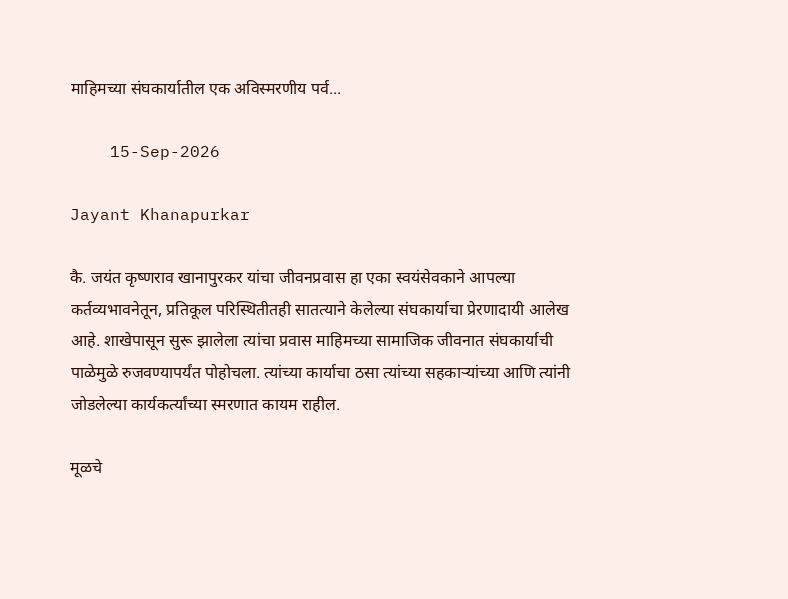माहिमच्या संघकार्यातील एक अविस्मरणीय पर्व...

    15-Sep-2026

Jayant Khanapurkar

कै. जयंत कृष्णराव खानापुरकर यांचा जीवनप्रवास हा एका स्वयंसेवकाने आपल्या कर्तव्यभावनेतून, प्रतिकूल परिस्थितीतही सातत्याने केलेल्या संघकार्याचा प्रेरणादायी आलेख आहे. शाखेपासून सुरू झालेला त्यांचा प्रवास माहिमच्या सामाजिक जीवनात संघकार्याची पाळेमुळे रुजवण्यापर्यंत पोहोचला. त्यांच्या कार्याचा ठसा त्यांच्या सहकाऱ्यांच्या आणि त्यांनी जोडलेल्या कार्यकर्त्यांच्या स्मरणात कायम राहील.

मूळचे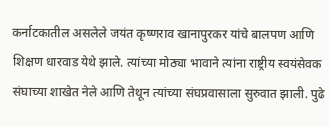कर्नाटकातील असलेले जयंत कृष्णराव खानापुरकर यांचे बालपण आणि शिक्षण धारवाड येथे झाले. त्यांच्या मोठ्या भावाने त्यांना राष्ट्रीय स्वयंसेवक संघाच्या शाखेत नेले आणि तेथून त्यांच्या संघप्रवासाला सुरुवात झाली. पुढे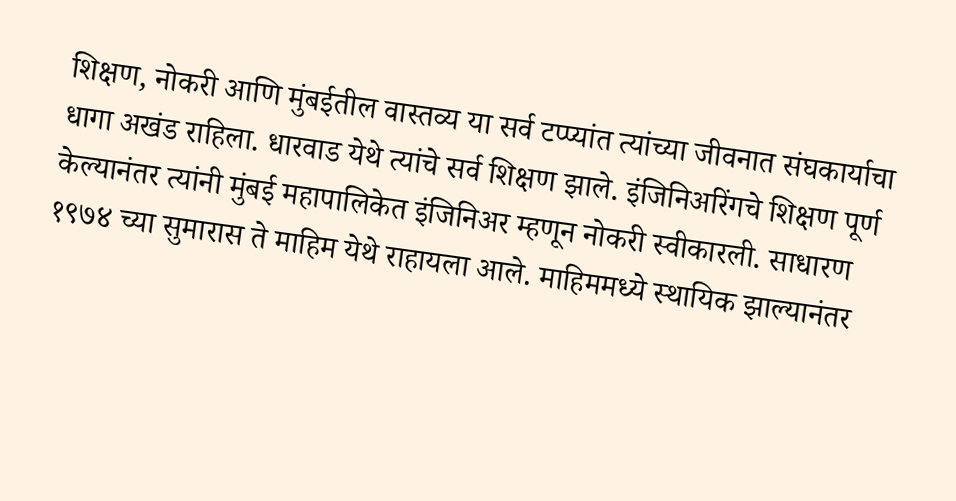शिक्षण, नोकरी आणि मुंबईतील वास्तव्य या सर्व टप्प्यांत त्यांच्या जीवनात संघकार्याचा धागा अखंड राहिला. धारवाड येथे त्यांचे सर्व शिक्षण झाले. इंजिनिअरिंगचे शिक्षण पूर्ण केल्यानंतर त्यांनी मुंबई महापालिकेत इंजिनिअर म्हणून नोकरी स्वीकारली. साधारण १९७४ च्या सुमारास ते माहिम येथे राहायला आले. माहिममध्ये स्थायिक झाल्यानंतर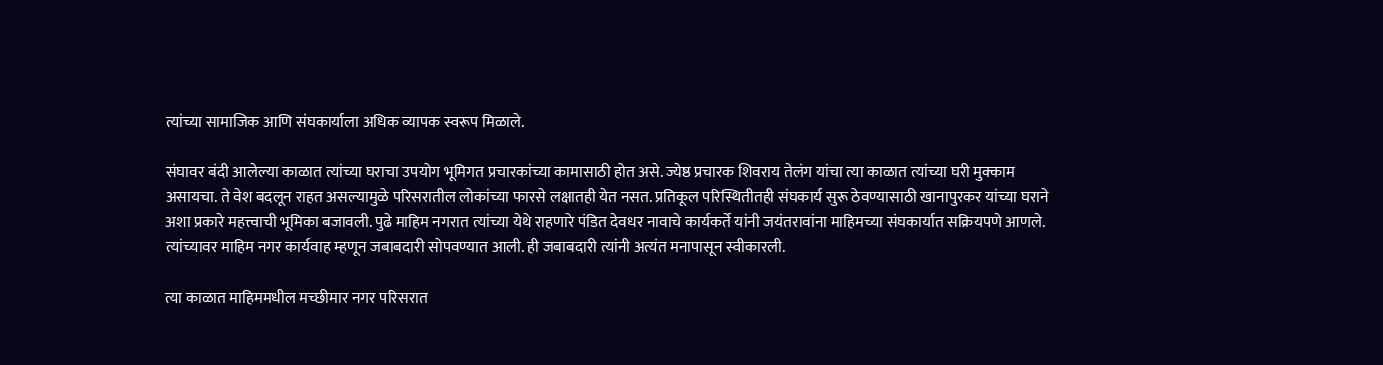त्यांच्या सामाजिक आणि संघकार्याला अधिक व्यापक स्वरूप मिळाले.

संघावर बंदी आलेल्या काळात त्यांच्या घराचा उपयोग भूमिगत प्रचारकांच्या कामासाठी होत असे. ज्येष्ठ प्रचारक शिवराय तेलंग यांचा त्या काळात त्यांच्या घरी मुक्काम असायचा. ते वेश बदलून राहत असल्यामुळे परिसरातील लोकांच्या फारसे लक्षातही येत नसत. प्रतिकूल परिस्थितीतही संघकार्य सुरू ठेवण्यासाठी खानापुरकर यांच्या घराने अशा प्रकारे महत्त्वाची भूमिका बजावली. पुढे माहिम नगरात त्यांच्या येथे राहणारे पंडित देवधर नावाचे कार्यकर्ते यांनी जयंतरावांना माहिमच्या संघकार्यात सक्रियपणे आणले. त्यांच्यावर माहिम नगर कार्यवाह म्हणून जबाबदारी सोपवण्यात आली. ही जबाबदारी त्यांनी अत्यंत मनापासून स्वीकारली.

त्या काळात माहिममधील मच्छीमार नगर परिसरात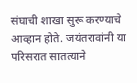संघाची शाखा सुरू करण्याचे आव्हान होते. जयंतरावांनी या परिसरात सातत्याने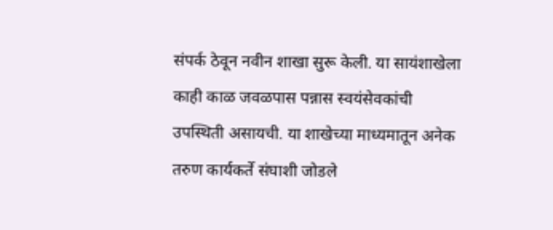संपर्क ठेवून नवीन शाखा सुरू केली. या सायंशाखेला काही काळ जवळपास पन्नास स्वयंसेवकांची उपस्थिती असायची. या शाखेच्या माध्यमातून अनेक तरुण कार्यकर्ते संघाशी जोडले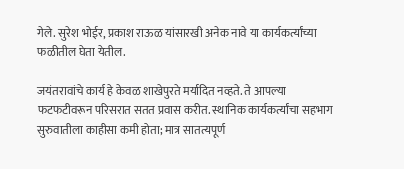गेले. सुरेश भोईर, प्रकाश राऊळ यांसारखी अनेक नावे या कार्यकर्त्यांच्या फळीतील घेता येतील.

जयंतरावांचे कार्य हे केवळ शाखेपुरते मर्यादित नव्हते. ते आपल्या फटफटीवरून परिसरात सतत प्रवास करीत. स्थानिक कार्यकर्त्यांचा सहभाग सुरुवातीला काहीसा कमी होता; मात्र सातत्यपूर्ण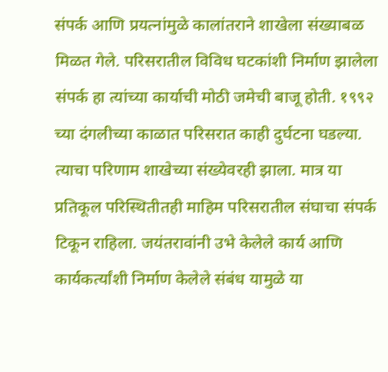संपर्क आणि प्रयत्नांमुळे कालांतराने शाखेला संख्याबळ मिळत गेले. परिसरातील विविध घटकांशी निर्माण झालेला संपर्क हा त्यांच्या कार्याची मोठी जमेची बाजू होती. १९९२ च्या दंगलीच्या काळात परिसरात काही दुर्घटना घडल्या. त्याचा परिणाम शाखेच्या संख्येवरही झाला. मात्र या प्रतिकूल परिस्थितीतही माहिम परिसरातील संघाचा संपर्क टिकून राहिला. जयंतरावांनी उभे केलेले कार्य आणि कार्यकर्त्यांशी निर्माण केलेले संबंध यामुळे या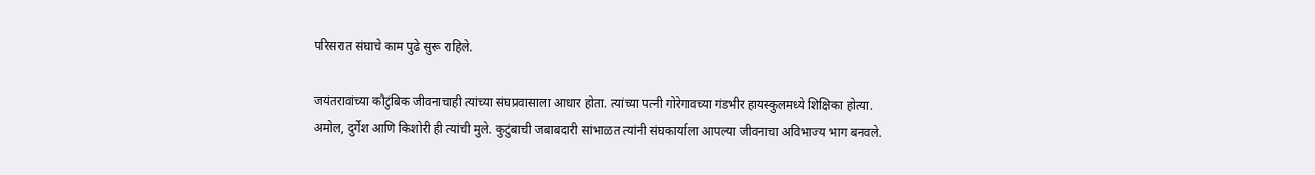परिसरात संघाचे काम पुढे सुरू राहिले.

जयंतरावांच्या कौटुंबिक जीवनाचाही त्यांच्या संघप्रवासाला आधार होता. त्यांच्या पत्नी गोरेगावच्या गंडभीर हायस्कुलमध्ये शिक्षिका होत्या. अमोल, दुर्गेश आणि किशोरी ही त्यांची मुले. कुटुंबाची जबाबदारी सांभाळत त्यांनी संघकार्याला आपल्या जीवनाचा अविभाज्य भाग बनवले.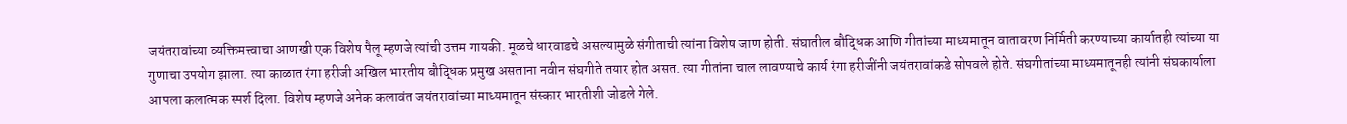जयंतरावांच्या व्यक्तिमत्त्वाचा आणखी एक विशेष पैलू म्हणजे त्यांची उत्तम गायकी. मूळचे धारवाडचे असल्यामुळे संगीताची त्यांना विशेष जाण होती. संघातील बौद्धिक आणि गीतांच्या माध्यमातून वातावरण निर्मिती करण्याच्या कार्यातही त्यांच्या या गुणाचा उपयोग झाला. त्या काळात रंगा हरीजी अखिल भारतीय बौद्धिक प्रमुख असताना नवीन संघगीते तयार होत असत. त्या गीतांना चाल लावण्याचे कार्य रंगा हरीजींनी जयंतरावांकडे सोपवले होते. संघगीतांच्या माध्यमातूनही त्यांनी संघकार्याला आपला कलात्मक स्पर्श दिला. विशेष म्हणजे अनेक कलावंत जयंतरावांच्या माध्यमातून संस्कार भारतीशी जोडले गेले.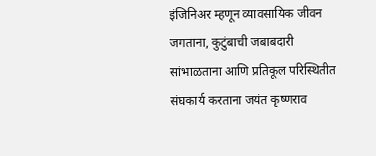इंजिनिअर म्हणून व्यावसायिक जीवन जगताना, कुटुंबाची जबाबदारी सांभाळताना आणि प्रतिकूल परिस्थितीत संघकार्य करताना जयंत कृष्णराव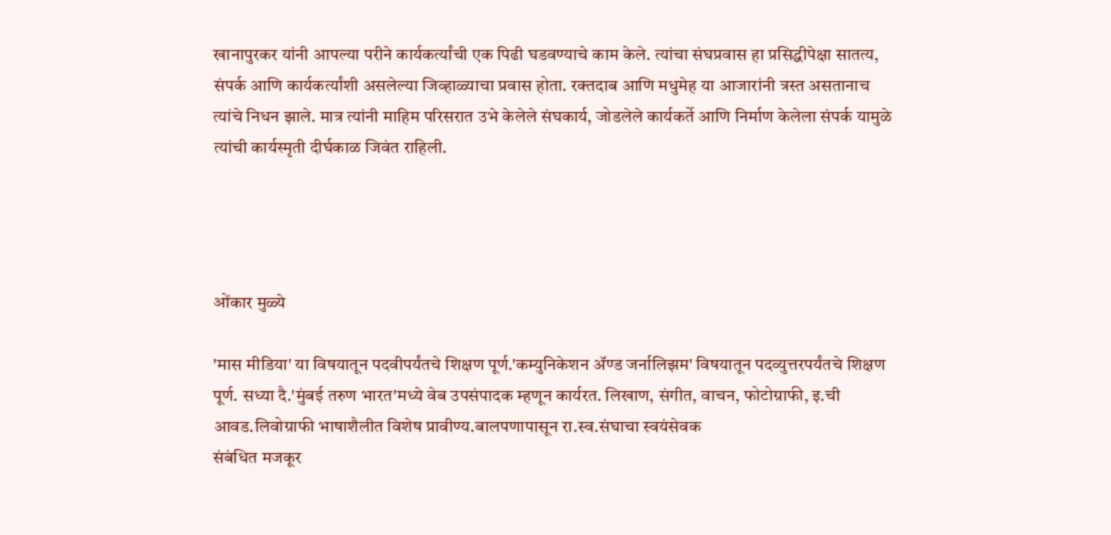खानापुरकर यांनी आपल्या परीने कार्यकर्त्यांची एक पिढी घडवण्याचे काम केले. त्यांचा संघप्रवास हा प्रसिद्धीपेक्षा सातत्य, संपर्क आणि कार्यकर्त्यांशी असलेल्या जिव्हाळ्याचा प्रवास होता. रक्तदाब आणि मधुमेह या आजारांनी त्रस्त असतानाच त्यांचे निधन झाले. मात्र त्यांनी माहिम परिसरात उभे केलेले संघकार्य, जोडलेले कार्यकर्ते आणि निर्माण केलेला संपर्क यामुळे त्यांची कार्यस्मृती दीर्घकाळ जिवंत राहिली.




ओंकार मुळ्ये

'मास मीडिया' या विषयातून पदवीपर्यंतचे शिक्षण पूर्ण.'कम्युनिकेशन ॲण्ड जर्नालिझम' विषयातून पदव्युत्तरपर्यंतचे शिक्षण पूर्ण. सध्या दै.'मुंबई तरुण भारत'मध्ये वेब उपसंपादक म्हणून कार्यरत. लिखाण, संगीत, वाचन, फोटोग्राफी, इ.ची आवड.लिवोग्राफी भाषाशैलीत विशेष प्रावीण्य.बालपणापासून रा.स्व.संघाचा स्वयंसेवक
संबंधित मजकूर